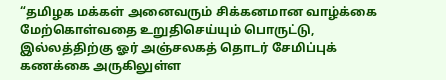“தமிழக மக்கள் அனைவரும் சிக்கனமான வாழ்க்கை மேற்கொள்வதை உறுதிசெய்யும் பொருட்டு, இல்லத்திற்கு ஓர் அஞ்சலகத் தொடர் சேமிப்புக் கணக்கை அருகிலுள்ள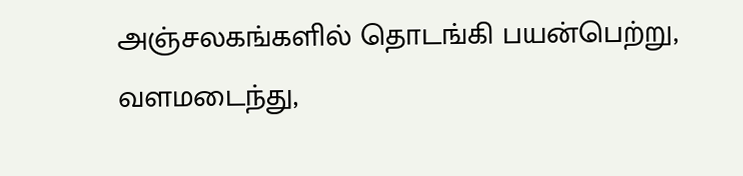அஞ்சலகங்களில் தொடங்கி பயன்பெற்று, வளமடைந்து,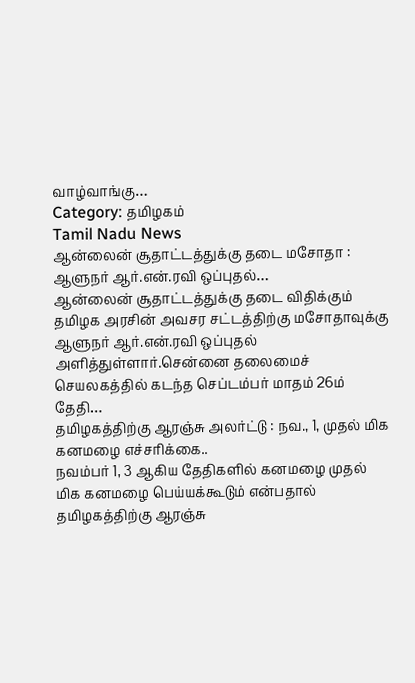வாழ்வாங்கு…
Category: தமிழகம்
Tamil Nadu News
ஆன்லைன் சூதாட்டத்துக்கு தடை மசோதா : ஆளுநர் ஆர்.என்.ரவி ஒப்புதல்…
ஆன்லைன் சூதாட்டத்துக்கு தடை விதிக்கும் தமிழக அரசின் அவசர சட்டத்திற்கு மசோதாவுக்கு ஆளுநர் ஆர்.என்.ரவி ஒப்புதல் அளித்துள்ளார்.சென்னை தலைமைச் செயலகத்தில் கடந்த செப்டம்பர் மாதம் 26ம் தேதி…
தமிழகத்திற்கு ஆரஞ்சு அலர்ட்டு : நவ., 1, முதல் மிக கனமழை எச்சரிக்கை..
நவம்பர் 1, 3 ஆகிய தேதிகளில் கனமழை முதல் மிக கனமழை பெய்யக்கூடும் என்பதால் தமிழகத்திற்கு ஆரஞ்சு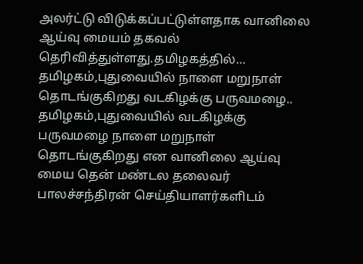அலர்ட்டு விடுக்கப்பட்டுள்ளதாக வானிலை ஆய்வு மையம் தகவல் தெரிவித்துள்ளது.தமிழகத்தில்…
தமிழகம்,புதுவையில் நாளை மறுநாள் தொடங்குகிறது வடகிழக்கு பருவமழை..
தமிழகம்,புதுவையில் வடகிழக்கு பருவமழை நாளை மறுநாள் தொடங்குகிறது என வானிலை ஆய்வு மைய தென் மண்டல தலைவர் பாலச்சந்திரன் செய்தியாளர்களிடம்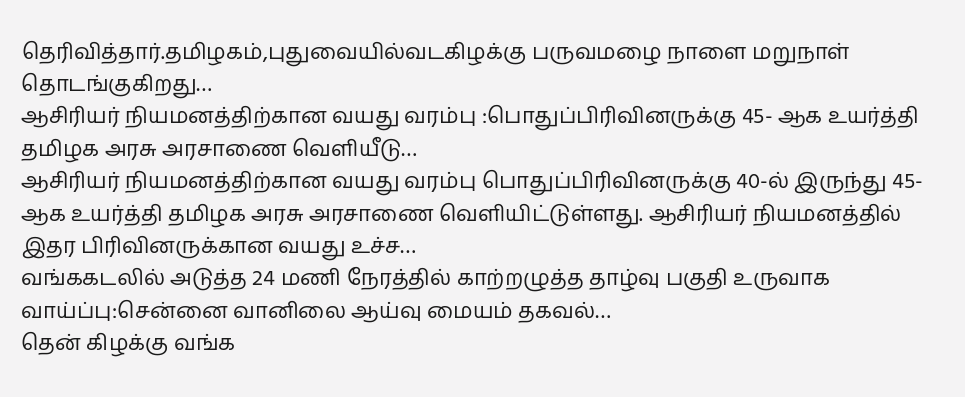தெரிவித்தார்.தமிழகம்,புதுவையில்வடகிழக்கு பருவமழை நாளை மறுநாள் தொடங்குகிறது…
ஆசிரியர் நியமனத்திற்கான வயது வரம்பு :பொதுப்பிரிவினருக்கு 45- ஆக உயர்த்தி தமிழக அரசு அரசாணை வெளியீடு…
ஆசிரியர் நியமனத்திற்கான வயது வரம்பு பொதுப்பிரிவினருக்கு 40-ல் இருந்து 45- ஆக உயர்த்தி தமிழக அரசு அரசாணை வெளியிட்டுள்ளது. ஆசிரியர் நியமனத்தில் இதர பிரிவினருக்கான வயது உச்ச…
வங்ககடலில் அடுத்த 24 மணி நேரத்தில் காற்றழுத்த தாழ்வு பகுதி உருவாக வாய்ப்பு:சென்னை வானிலை ஆய்வு மையம் தகவல்…
தென் கிழக்கு வங்க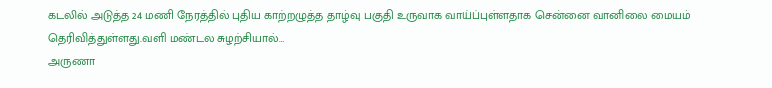கடலில் அடுத்த 24 மணி நேரத்தில் புதிய காற்றழுத்த தாழ்வு பகுதி உருவாக வாய்ப்புள்ளதாக சென்னை வானிலை மையம் தெரிவித்துள்ளது.வளி மண்டல சுழற்சியால்…
அருணா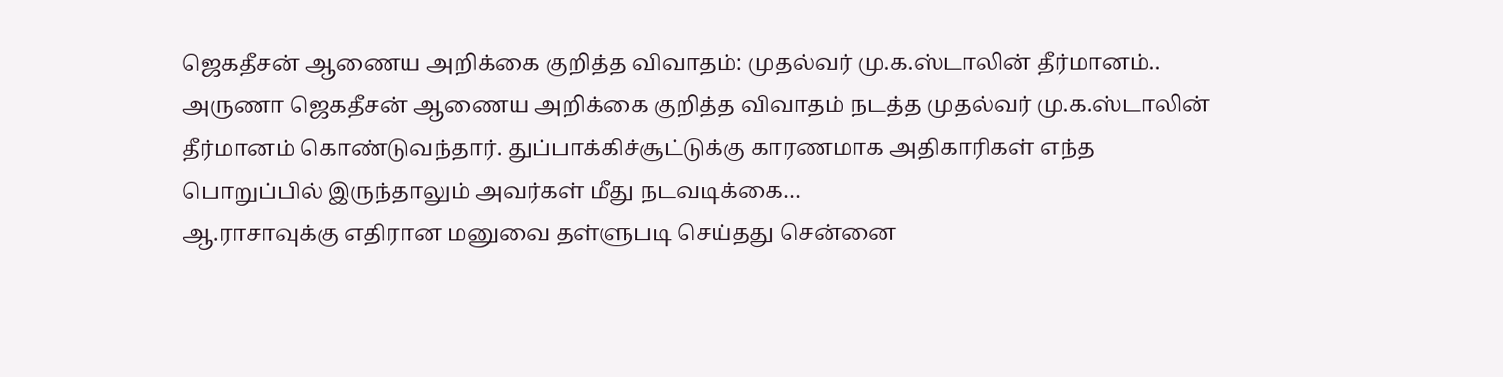ஜெகதீசன் ஆணைய அறிக்கை குறித்த விவாதம்: முதல்வர் மு.க.ஸ்டாலின் தீர்மானம்..
அருணா ஜெகதீசன் ஆணைய அறிக்கை குறித்த விவாதம் நடத்த முதல்வர் மு.க.ஸ்டாலின் தீர்மானம் கொண்டுவந்தார். துப்பாக்கிச்சூட்டுக்கு காரணமாக அதிகாரிகள் எந்த பொறுப்பில் இருந்தாலும் அவர்கள் மீது நடவடிக்கை…
ஆ.ராசாவுக்கு எதிரான மனுவை தள்ளுபடி செய்தது சென்னை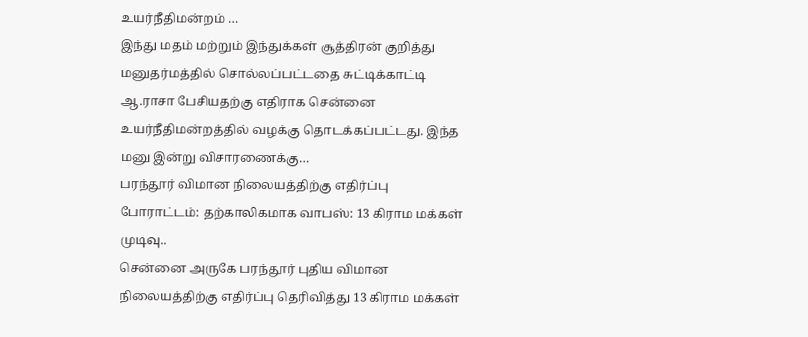உயர்நீதிமன்றம் …
இந்து மதம் மற்றும் இந்துக்கள் சூத்திரன் குறித்து மனுதர்மத்தில் சொல்லப்பட்டதை சுட்டிக்காட்டி ஆ.ராசா பேசியதற்கு எதிராக சென்னை உயர்நீதிமன்றத்தில் வழக்கு தொடக்கப்பட்டது. இந்த மனு இன்று விசாரணைக்கு…
பரந்தூர் விமான நிலையத்திற்கு எதிர்ப்பு போராட்டம்: தற்காலிகமாக வாபஸ்: 13 கிராம மக்கள் முடிவு..
சென்னை அருகே பரந்தூர் புதிய விமான நிலையத்திற்கு எதிர்ப்பு தெரிவித்து 13 கிராம மக்கள்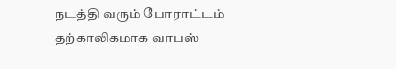நடத்தி வரும் போராட்டம் தற்காலிகமாக வாபஸ்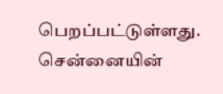பெறப்பட்டுள்ளது. சென்னையின்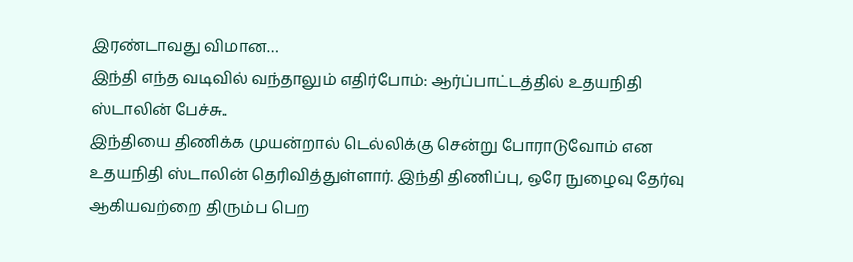இரண்டாவது விமான…
இந்தி எந்த வடிவில் வந்தாலும் எதிர்போம்: ஆர்ப்பாட்டத்தில் உதயநிதி ஸ்டாலின் பேச்சு..
இந்தியை திணிக்க முயன்றால் டெல்லிக்கு சென்று போராடுவோம் என உதயநிதி ஸ்டாலின் தெரிவித்துள்ளார். இந்தி திணிப்பு, ஒரே நுழைவு தேர்வு ஆகியவற்றை திரும்ப பெற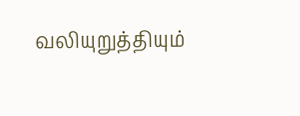வலியுறுத்தியும்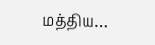மத்திய…